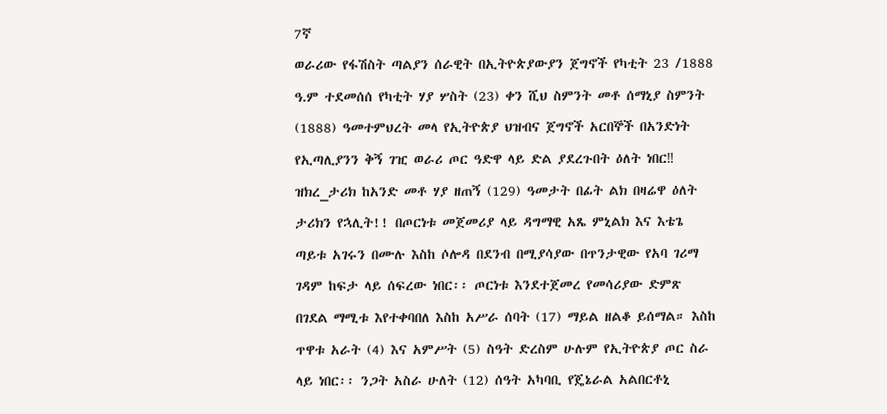7ኛ
ወራሪው የፋሽስት ጣልያን ሰራዊት በኢትዮጵያውያን ጀግኖች የካቲት 23 /1888 ዓ.ም ተደመሰሰ የካቲት ሃያ ሦስት (23) ቀን ሺህ ስምንት መቶ ሰማኒያ ስምንት (1888) ዓመተምህረት መላ የኢትዮጵያ ህዝብና ጀግኖች አርበኞች በአንድነት የኢጣሊያንን ቅኝ ገዢ ወራሪ ጦር ዓድዋ ላይ ድል ያደረጉበት ዕለት ነበር‼ ዝክረ_ታሪክ ከአንድ መቶ ሃያ ዘጠኝ (129) ዓመታት በፊት ልክ በዛሬዋ ዕለት ታሪክን የኋሊት!! በጦርነቱ መጀመሪያ ላይ ዳግማዊ አጼ ምኒልክ እና እቴጌ ጣይቱ አገሩን በሙሉ እስከ ሶሎዳ በደንብ በሚያሳያው በጥንታዊው የአባ ገሪማ ገዳም ከፍታ ላይ ሰፍረው ነበር፡፡ ጦርነቱ እንደተጀመረ የመሳሪያው ድምጽ በገደል ማሚቱ እየተቀባበለ እስከ አሥራ ሰባት (17) ማይል ዘልቆ ይሰማል። እስከ ጥዋቱ አራት (4) እና አምሥት (5) ስዓት ድረስም ሁሉም የኢትዮጵያ ጦር ስራ ላይ ነበር፡፡ ንጋት አስራ ሁለት (12) ሰዓት አካባቢ የጄኔራል አልበርቶኒ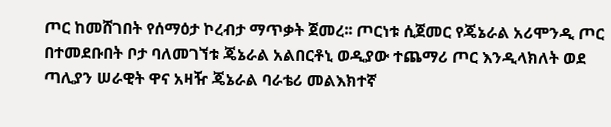ጦር ከመሸገበት የሰማዕታ ኮረብታ ማጥቃት ጀመረ፡፡ ጦርነቱ ሲጀመር የጄኔራል አሪሞንዲ ጦር በተመደቡበት ቦታ ባለመገኘቱ ጄኔራል አልበርቶኒ ወዲያው ተጨማሪ ጦር እንዲላክለት ወደ ጣሊያን ሠራዊት ዋና አዛዥ ጄኔራል ባራቴሪ መልእክተኛ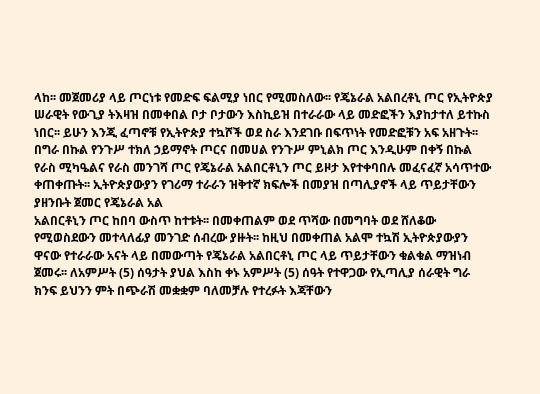ላከ፡፡ መጀመሪያ ላይ ጦርነቱ የመድፍ ፍልሚያ ነበር የሚመስለው፡፡ የጄኔራል አልበረቶኒ ጦር የኢትዮጵያ ሠራዊት የውጊያ ትእዛዝ በመቀበል ቦታ ቦታውን እስኪይዝ በተራራው ላይ መድፎችን እያከታተለ ይተኩስ ነበር፡፡ ይሁን እንጂ ፈጣኖቹ የኢትዮጵያ ተኳሾች ወደ ስራ እንደገቡ በፍጥነት የመድፎቹን አፍ አዘጉት፡፡ በግራ በኩል የንጉሥ ተክለ ኃይማኖት ጦርና በመሀል የንጉሥ ምኒልክ ጦር እንዲሁም በቀኝ በኩል የራስ ሚካዔልና የራስ መንገሻ ጦር የጄኔራል አልበርቶኒን ጦር ይዞታ እየተቀባበሉ መፈናፈኛ አሳጥተው ቀጠቀጡት፡፡ ኢትዮጵያውያን የገሪማ ተራራን ዝቅተኛ ክፍሎች በመያዝ በጣሊያኖች ላይ ጥይታቸውን ያዘንቡት ጀመር የጄኔራል አል
አልበርቶኒን ጦር ከበባ ውስጥ ከተቱት፡፡ በመቀጠልም ወደ ጥሻው በመግባት ወደ ሸለቆው የሚወስደውን መተላለፊያ መንገድ ሰብረው ያዙት፡፡ ከዚህ በመቀጠል አልሞ ተኳሽ ኢትዮጵያውያን ዋናው የተራራው አናት ላይ በመውጣት የጄኔራል አልበርቶኒ ጦር ላይ ጥይታቸውን ቁልቁል ማዝነብ ጀመሩ፡፡ ለአምሥት (5) ሰዓታት ያህል እስከ ቀኑ አምሥት (5) ሰዓት የተዋጋው የኢጣሊያ ሰራዊት ግራ ክንፍ ይህንን ምት በጭራሽ መቋቋም ባለመቻሉ የተረፉት እጃቸውን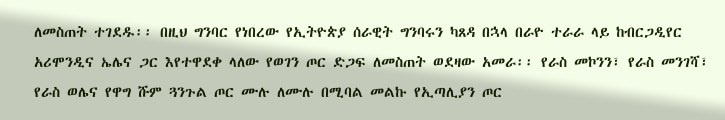ለመስጠት ተገደዱ፡፡ በዚህ ግንባር የነበረው የኢትዮጵያ ሰራዊት ግንባሩን ካጸዳ በኋላ በራዮ ተራራ ላይ ከብርጋዲየር አሪሞንዲና ኤሌና ጋር እየተዋደቀ ላለው የወገን ጦር ድጋፍ ለመስጠት ወደዛው አመራ፡፡ የራስ መኮንን፣ የራስ መንገሻ፣ የራስ ወሌና የዋግ ሹም ጓንጉል ጦር ሙሉ ለሙሉ በሚባል መልኩ የኢጣሊያን ጦር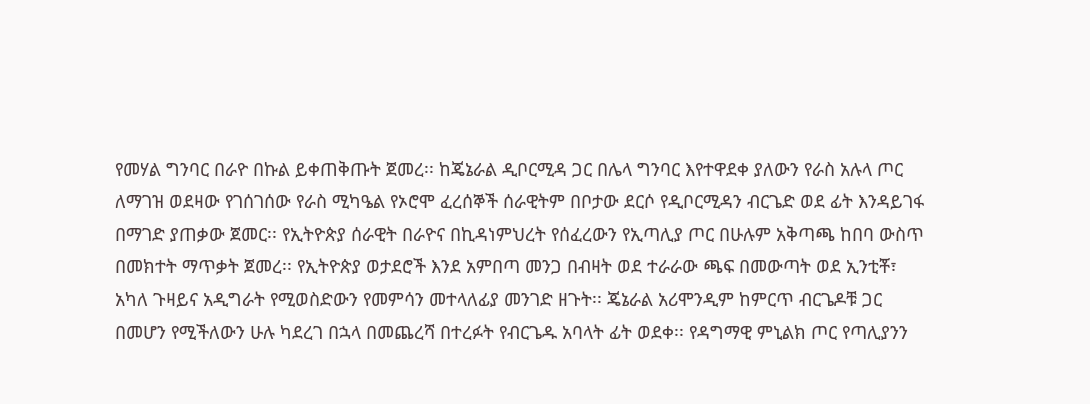የመሃል ግንባር በራዮ በኩል ይቀጠቅጡት ጀመረ፡፡ ከጄኔራል ዲቦርሚዳ ጋር በሌላ ግንባር እየተዋደቀ ያለውን የራስ አሉላ ጦር ለማገዝ ወደዛው የገሰገሰው የራስ ሚካዔል የኦሮሞ ፈረሰኞች ሰራዊትም በቦታው ደርሶ የዲቦርሚዳን ብርጌድ ወደ ፊት እንዳይገፋ በማገድ ያጠቃው ጀመር፡፡ የኢትዮጵያ ሰራዊት በራዮና በኪዳነምህረት የሰፈረውን የኢጣሊያ ጦር በሁሉም አቅጣጫ ከበባ ውስጥ በመክተት ማጥቃት ጀመረ፡፡ የኢትዮጵያ ወታደሮች እንደ አምበጣ መንጋ በብዛት ወደ ተራራው ጫፍ በመውጣት ወደ ኢንቲቾ፣ አካለ ጉዛይና አዲግራት የሚወስድውን የመምሳን መተላለፊያ መንገድ ዘጉት፡፡ ጄኔራል አሪሞንዲም ከምርጥ ብርጌዶቹ ጋር በመሆን የሚችለውን ሁሉ ካደረገ በኋላ በመጨረሻ በተረፉት የብርጌዱ አባላት ፊት ወደቀ፡፡ የዳግማዊ ምኒልክ ጦር የጣሊያንን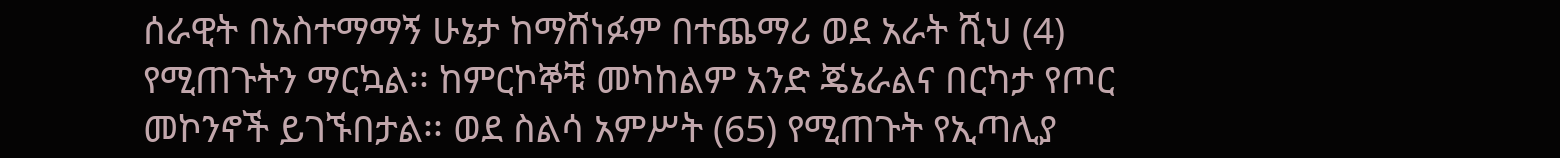ሰራዊት በአስተማማኝ ሁኔታ ከማሸነፉም በተጨማሪ ወደ አራት ሺህ (4) የሚጠጉትን ማርኳል፡፡ ከምርኮኞቹ መካከልም አንድ ጄኔራልና በርካታ የጦር መኮንኖች ይገኙበታል፡፡ ወደ ስልሳ አምሥት (65) የሚጠጉት የኢጣሊያ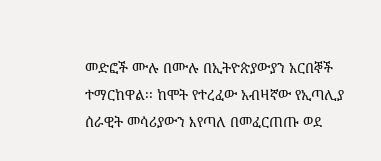መድፎች ሙሉ በሙሉ በኢትዮጵያውያን አርበኞች ተማርከዋል፡፡ ከሞት የተረፈው አብዛኛው የኢጣሊያ ሰራዊት መሳሪያውን እየጣለ በመፈርጠጡ ወደ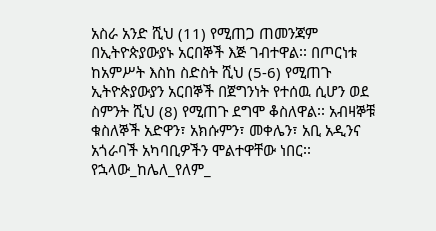አስራ አንድ ሺህ (11) የሚጠጋ ጠመንጃም በኢትዮጵያውያኑ አርበኞች እጅ ገብተዋል፡፡ በጦርነቱ ከአምሥት እስከ ስድስት ሺህ (5-6) የሚጠጉ ኢትዮጵያውያን አርበኞች በጀግንነት የተሰዉ ሲሆን ወደ ስምንት ሺህ (8) የሚጠጉ ደግሞ ቆስለዋል፡፡ አብዛኞቹ ቁስለኞች አድዋን፣ አክሱምን፣ መቀሌን፣ አቢ አዲንና አጎራባች አካባቢዎችን ሞልተዋቸው ነበር፡፡ የኋላው_ከሌለ_የለም_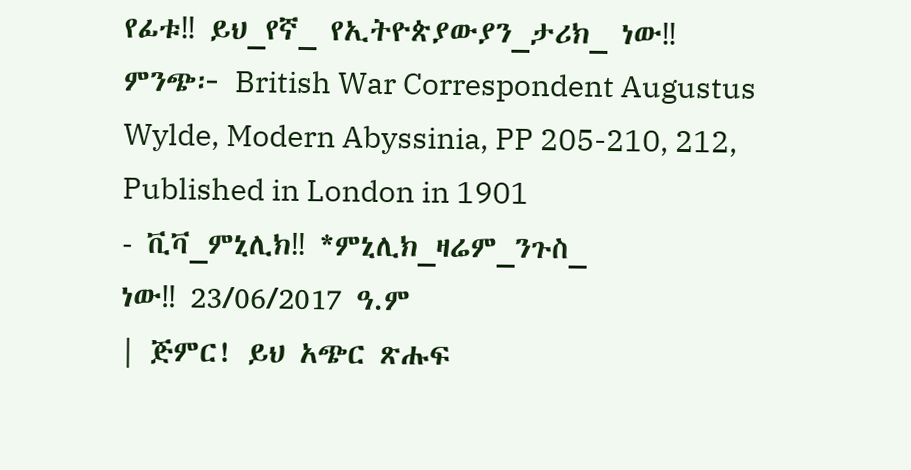የፊቱ‼ ይህ_የኛ_ የኢትዮጵያውያን_ታሪክ_ ነው‼
ምንጭ፦ British War Correspondent Augustus Wylde, Modern Abyssinia, PP 205-210, 212, Published in London in 1901
- ቪቫ_ምኒሊክ‼ *ምኒሊክ_ዛሬም_ንጉስ_
ነው‼ 23/06/2017 ዓ.ም
| ጅምር! ይህ አጭር ጽሑፍ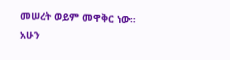መሠረት ወይም መዋቅር ነው። አሁን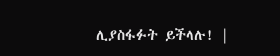ሊያስፋፉት ይችላሉ! |